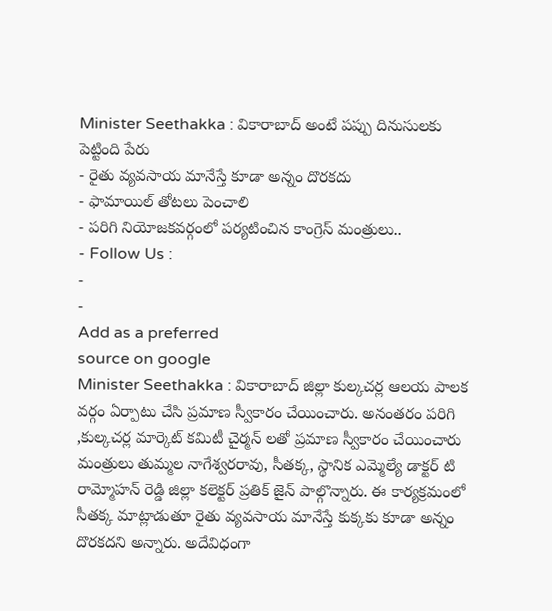Minister Seethakka : వికారాబాద్ అంటే పప్పు దినుసులకు పెట్టింది పేరు
- రైతు వ్యవసాయ మానేస్తే కూడా అన్నం దొరకదు
- ఫామాయిల్ తోటలు పెంచాలి
- పరిగి నియోజకవర్గంలో పర్యటించిన కాంగ్రెస్ మంత్రులు..
- Follow Us :
-
-
Add as a preferred
source on google
Minister Seethakka : వికారాబాద్ జిల్లా కుల్కచర్ల ఆలయ పాలక వర్గం ఏర్పాటు చేసి ప్రమాణ స్వీకారం చేయించారు. అనంతరం పరిగి ,కుల్కచర్ల మార్కెట్ కమిటీ చైర్మన్ లతో ప్రమాణ స్వీకారం చేయించారు మంత్రులు తుమ్మల నాగేశ్వరరావు, సీతక్క, స్థానిక ఎమ్మెల్యే డాక్టర్ టి రామ్మోహన్ రెడ్డి జిల్లా కలెక్టర్ ప్రతిక్ జైన్ పాల్గొన్నారు. ఈ కార్యక్రమంలో సీతక్క మాట్లాడుతూ రైతు వ్యవసాయ మానేస్తే కుక్కకు కూడా అన్నం దొరకదని అన్నారు. అదేవిధంగా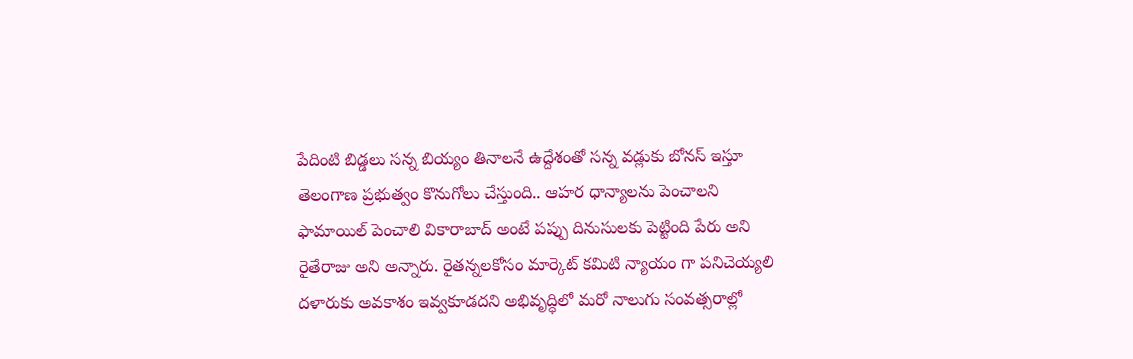పేదింటి బిడ్డలు సన్న బియ్యం తినాలనే ఉద్దేశంతో సన్న వడ్లుకు బోనస్ ఇస్తూ తెలంగాణ ప్రభుత్వం కొనుగోలు చేస్తుంది.. ఆహర ధాన్యాలను పెంచాలని ఫామాయిల్ పెంచాలి వికారాబాద్ అంటే పప్పు దినుసులకు పెట్టింది పేరు అని రైతేరాజు అని అన్నారు. రైతన్నలకోసం మార్కెట్ కమిటి న్యాయం గా పనిచెయ్యలి దళారుకు అవకాశం ఇవ్వకూడదని అభివృద్ధిలో మరో నాలుగు సంవత్సరాల్లో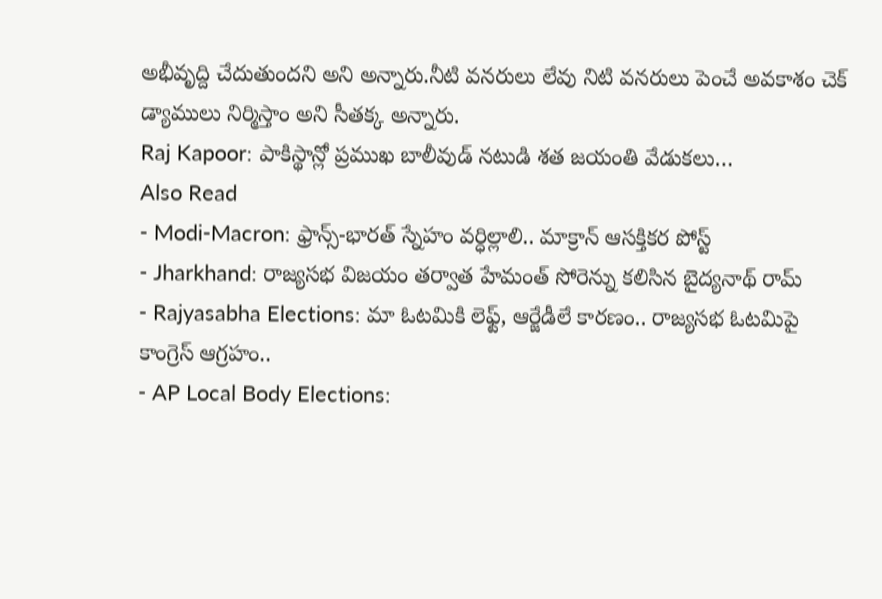అభీవృద్ది చేదుతుందని అని అన్నారు.నీటి వనరులు లేవు నిటి వనరులు పెంచే అవకాశం చెక్ డ్యాములు నిర్మిస్తాం అని సీతక్క అన్నారు.
Raj Kapoor: పాకిస్థాన్లో ప్రముఖ బాలీవుడ్ నటుడి శత జయంతి వేడుకలు…
Also Read
- Modi-Macron: ఫ్రాన్స్-భారత్ స్నేహం వర్ధిల్లాలి.. మాక్రాన్ ఆసక్తికర పోస్ట్
- Jharkhand: రాజ్యసభ విజయం తర్వాత హేమంత్ సోరెన్ను కలిసిన బైద్యనాథ్ రామ్
- Rajyasabha Elections: మా ఓటమికి లెఫ్ట్, ఆర్జేడీలే కారణం.. రాజ్యసభ ఓటమిపై కాంగ్రెస్ ఆగ్రహం..
- AP Local Body Elections: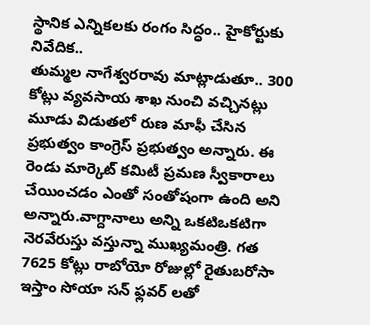స్థానిక ఎన్నికలకు రంగం సిద్ధం.. హైకోర్టుకు నివేదిక..
తుమ్మల నాగేశ్వరరావు మాట్లాడుతూ.. 300 కోట్లు వ్యవసాయ శాఖ నుంచి వచ్చినట్లు మూడు విడుతలో రుణ మాఫీ చేసిన ప్రభుత్వం కాంగ్రెస్ ప్రభుత్వం అన్నారు. ఈ రెండు మార్కెట్ కమిటీ ప్రమణ స్వీకారాలు చేయించడం ఎంతో సంతోషంగా ఉంది అని అన్నారు.వాగ్దానాలు అన్ని ఒకటిఒకటిగా నెరవేరుస్తు వస్తున్నా ముఖ్యమంత్రి. గత 7625 కోట్లు రాబోయో రోజుల్లో రైతుబరోసా ఇస్తాం సోయా సన్ ఫ్లవర్ లతో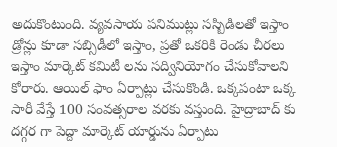అదుకొంటుంది. వ్యవసాయ పనిముట్లు సస్బిడిలతో ఇస్తాం డ్రోన్లు కూడా సబ్సిడీలో ఇస్తాం, ప్రతో ఒకరికి రెండు చీరలు ఇస్తాం మార్కెట్ కమిటీ లను సద్వినియోగం చేసుకోవాలని కోరారు. ఆయిల్ ఫాం ఏర్పాట్లు చేసుకొండి. ఒక్కపంటా ఒక్క సారీ వేస్తే 100 సంవత్సరాల వరకు వస్తుంది. హైద్రాబాద్ కు దగ్గర గా పెద్దా మార్కెట్ యార్డును ఏర్పాటు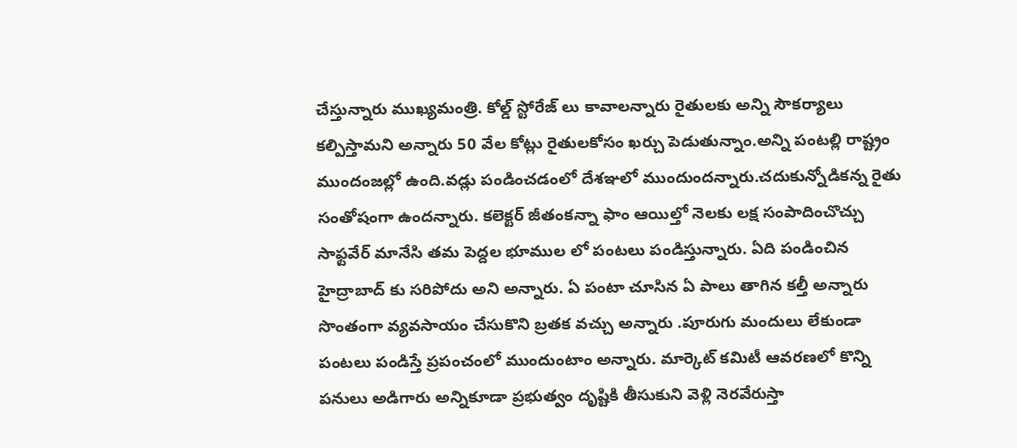చేస్తున్నారు ముఖ్యమంత్రి. కోల్డ్ స్టోరేజ్ లు కావాలన్నారు రైతులకు అన్ని సౌకర్యాలు కల్పిస్తామని అన్నారు 50 వేల కోట్లు రైతులకోసం ఖర్చు పెడుతున్నాం.అన్ని పంటల్లి రాష్ట్రం ముందంజల్లో ఉంది.వడ్లు పండించడంలో దేశఞలో ముందుందన్నారు.చదుకున్నోడికన్న రైతు సంతోషంగా ఉందన్నారు. కలెక్టర్ జీతంకన్నా ఫాం ఆయిల్తో నెలకు లక్ష సంపాదించొచ్చు సాఫ్టవేర్ మానేసి తమ పెద్దల భూముల లో పంటలు పండిస్తున్నారు. ఏది పండించిన హైద్రాబాద్ కు సరిపోదు అని అన్నారు. ఏ పంటా చూసిన ఏ పాలు తాగిన కల్తీ అన్నారు సొంతంగా వ్యవసాయం చేసుకొని బ్రతక వచ్చు అన్నారు .పూరుగు మందులు లేకుండా పంటలు పండిస్తే ప్రపంచంలో ముందుంటాం అన్నారు. మార్కెట్ కమిటీ ఆవరణలో కొన్ని పనులు అడిగారు అన్నికూడా ప్రభుత్వం దృష్టికి తీసుకుని వెళ్లి నెరవేరుస్తా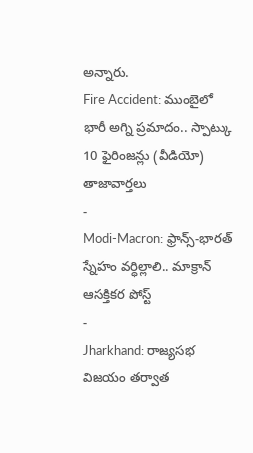అన్నారు.
Fire Accident: ముంబైలో భారీ అగ్ని ప్రమాదం.. స్పాట్కు 10 ఫైరింజన్లు (వీడియో)
తాజావార్తలు
-
Modi-Macron: ఫ్రాన్స్-భారత్ స్నేహం వర్ధిల్లాలి.. మాక్రాన్ ఆసక్తికర పోస్ట్
-
Jharkhand: రాజ్యసభ విజయం తర్వాత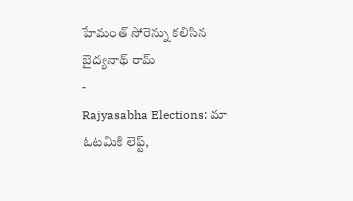హేమంత్ సోరెన్ను కలిసిన బైద్యనాథ్ రామ్
-
Rajyasabha Elections: మా ఓటమికి లెఫ్ట్,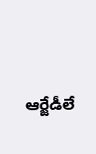ఆర్జేడీలే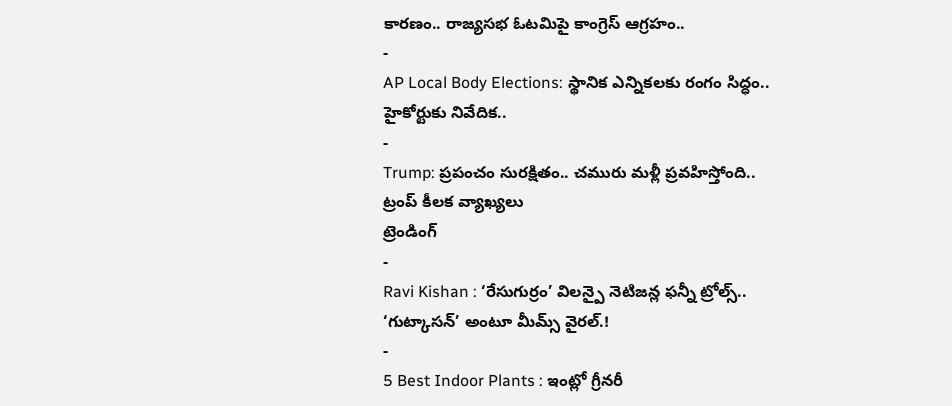కారణం.. రాజ్యసభ ఓటమిపై కాంగ్రెస్ ఆగ్రహం..
-
AP Local Body Elections: స్థానిక ఎన్నికలకు రంగం సిద్ధం.. హైకోర్టుకు నివేదిక..
-
Trump: ప్రపంచం సురక్షితం.. చమురు మళ్లీ ప్రవహిస్తోంది.. ట్రంప్ కీలక వ్యాఖ్యలు
ట్రెండింగ్
-
Ravi Kishan : ‘రేసుగుర్రం’ విలన్పై నెటిజన్ల ఫన్నీ ట్రోల్స్.. ‘గుట్కాసన్’ అంటూ మీమ్స్ వైరల్.!
-
5 Best Indoor Plants : ఇంట్లో గ్రీనరీ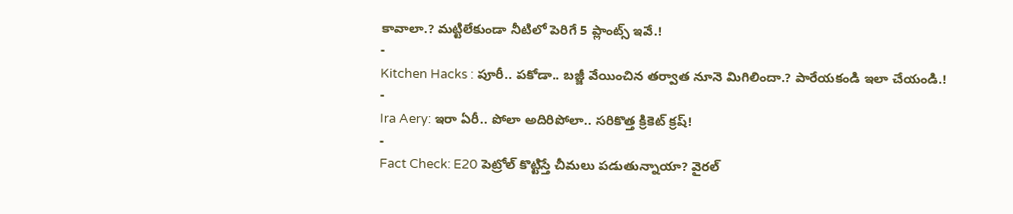కావాలా.? మట్టిలేకుండా నీటిలో పెరిగే 5 ప్లాంట్స్ ఇవే.!
-
Kitchen Hacks : పూరీ.. పకోడా.. బజ్జీ వేయించిన తర్వాత నూనె మిగిలిందా.? పారేయకండి ఇలా చేయండి.!
-
Ira Aery: ఇరా ఏరీ.. పోలా అదిరిపోలా.. సరికొత్త క్రికెట్ క్రష్!
-
Fact Check: E20 పెట్రోల్ కొట్టిస్తే చీమలు పడుతున్నాయా? వైరల్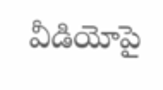వీడియోపై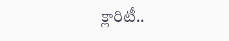క్లారిటీ..